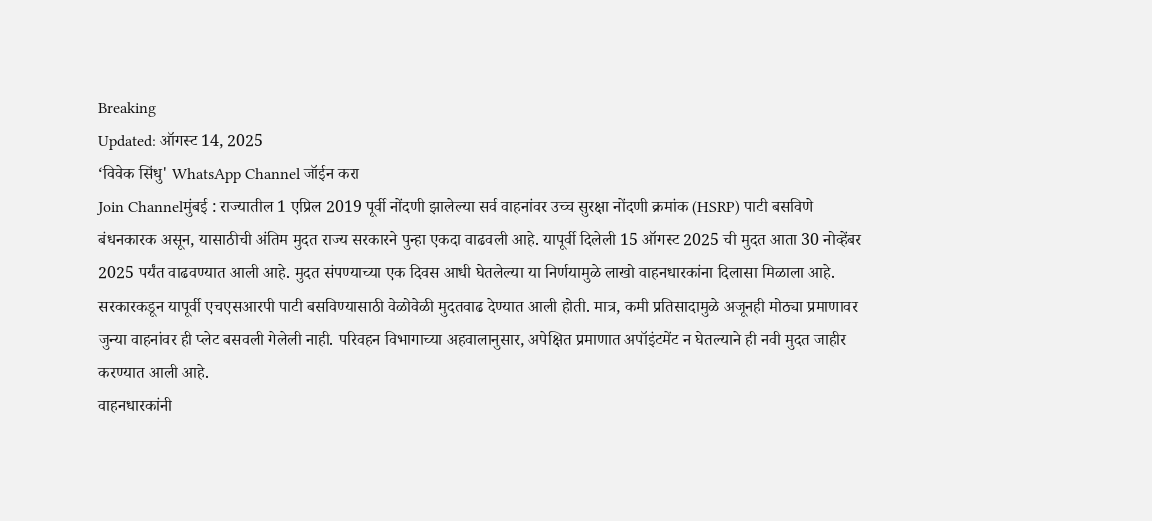Breaking
Updated: ऑगस्ट 14, 2025
‘विवेक सिंधु' WhatsApp Channel जॉईन करा
Join Channelमुंबई : राज्यातील 1 एप्रिल 2019 पूर्वी नोंदणी झालेल्या सर्व वाहनांवर उच्च सुरक्षा नोंदणी क्रमांक (HSRP) पाटी बसविणे बंधनकारक असून, यासाठीची अंतिम मुदत राज्य सरकारने पुन्हा एकदा वाढवली आहे. यापूर्वी दिलेली 15 ऑगस्ट 2025 ची मुदत आता 30 नोव्हेंबर 2025 पर्यंत वाढवण्यात आली आहे. मुदत संपण्याच्या एक दिवस आधी घेतलेल्या या निर्णयामुळे लाखो वाहनधारकांना दिलासा मिळाला आहे.
सरकारकडून यापूर्वी एचएसआरपी पाटी बसविण्यासाठी वेळोवेळी मुदतवाढ देण्यात आली होती. मात्र, कमी प्रतिसादामुळे अजूनही मोठ्या प्रमाणावर जुन्या वाहनांवर ही प्लेट बसवली गेलेली नाही. परिवहन विभागाच्या अहवालानुसार, अपेक्षित प्रमाणात अपॉइंटमेंट न घेतल्याने ही नवी मुदत जाहीर करण्यात आली आहे.
वाहनधारकांनी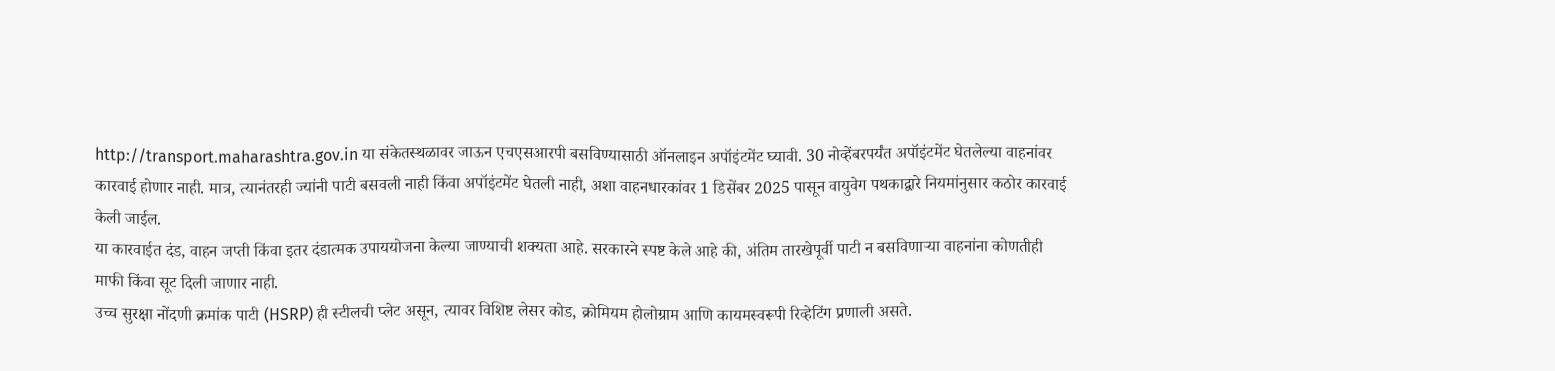http://transport.maharashtra.gov.in या संकेतस्थळावर जाऊन एचएसआरपी बसविण्यासाठी ऑनलाइन अपॉइंटमेंट घ्यावी. 30 नोव्हेंबरपर्यंत अपॉइंटमेंट घेतलेल्या वाहनांवर कारवाई होणार नाही. मात्र, त्यानंतरही ज्यांनी पाटी बसवली नाही किंवा अपॉइंटमेंट घेतली नाही, अशा वाहनधारकांवर 1 डिसेंबर 2025 पासून वायुवेग पथकाद्वारे नियमांनुसार कठोर कारवाई केली जाईल.
या कारवाईत दंड, वाहन जप्ती किंवा इतर दंडात्मक उपाययोजना केल्या जाण्याची शक्यता आहे. सरकारने स्पष्ट केले आहे की, अंतिम तारखेपूर्वी पाटी न बसविणाऱ्या वाहनांना कोणतीही माफी किंवा सूट दिली जाणार नाही.
उच्च सुरक्षा नोंदणी क्रमांक पाटी (HSRP) ही स्टीलची प्लेट असून, त्यावर विशिष्ट लेसर कोड, क्रोमियम होलोग्राम आणि कायमस्वरूपी रिव्हेटिंग प्रणाली असते.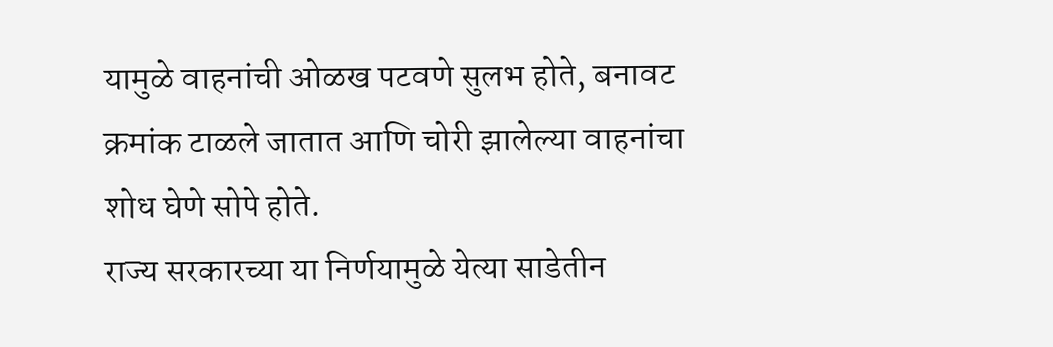यामुळे वाहनांची ओळख पटवणे सुलभ होते, बनावट क्रमांक टाळले जातात आणि चोरी झालेल्या वाहनांचा शोध घेणे सोपे होते.
राज्य सरकारच्या या निर्णयामुळे येत्या साडेतीन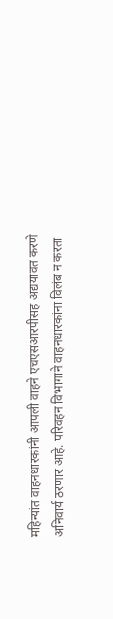महिन्यांत वाहनधारकांनी आपली वाहने एचएसआरपीसह अद्ययावत करणे अनिवार्य ठरणार आहे. परिवहन विभागाने वाहनधारकांना विलंब न करता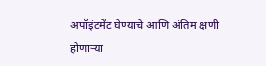अपॉइंटमेंट घेण्याचे आणि अंतिम क्षणी होणाऱ्या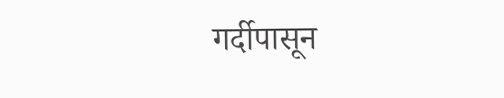गर्दीपासून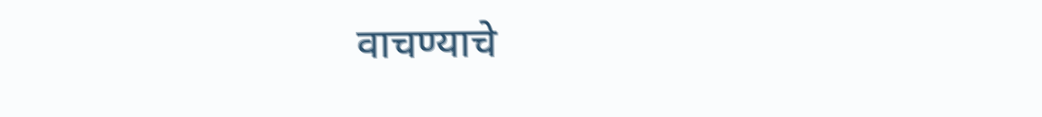वाचण्याचे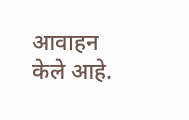आवाहन केले आहे.